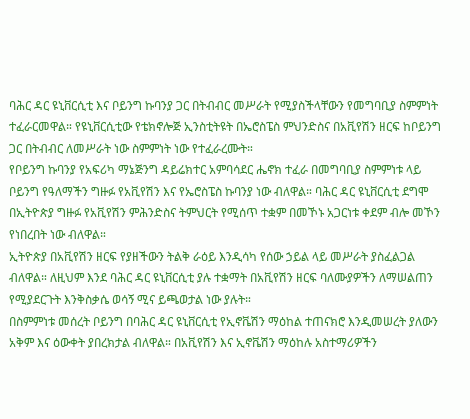ባሕር ዳር ዩኒቨርሲቲ እና ቦይንግ ኩባንያ ጋር በትብብር መሥራት የሚያስችላቸውን የመግባቢያ ስምምነት ተፈራርመዋል። የዩኒቨርሲቲው የቴክኖሎጅ ኢንስቲትዩት በኤሮስፔስ ምህንድስና በአቪየሽን ዘርፍ ከቦይንግ ጋር በትብብር ለመሥራት ነው ስምምነት ነው የተፈራረሙት።
የቦይንግ ኩባንያ የአፍሪካ ማኔጅንግ ዳይሬክተር አምባሳደር ሔኖክ ተፈራ በመግባቢያ ስምምነቱ ላይ ቦይንግ የዓለማችን ግዙፉ የአቪየሽን እና የኤሮስፔስ ኩባንያ ነው ብለዋል። ባሕር ዳር ዩኒቨርሲቲ ደግሞ በኢትዮጵያ ግዙፉ የአቪየሽን ምሕንድስና ትምህርት የሚሰጥ ተቋም በመኾኑ አጋርነቱ ቀደም ብሎ መኾን የነበረበት ነው ብለዋል።
ኢትዮጵያ በአቪየሽን ዘርፍ የያዘችውን ትልቅ ራዕይ እንዲሳካ የሰው ኃይል ላይ መሥራት ያስፈልጋል ብለዋል። ለዚህም እንደ ባሕር ዳር ዩኒቨርሲቲ ያሉ ተቋማት በአቪየሽን ዘርፍ ባለሙያዎችን ለማሠልጠን የሚያደርጉት እንቅስቃሴ ወሳኝ ሚና ይጫወታል ነው ያሉት።
በስምምነቱ መሰረት ቦይንግ በባሕር ዳር ዩኒቨርሲቲ የኢኖቬሽን ማዕከል ተጠናክሮ እንዲመሠረት ያለውን አቅም እና ዕውቀት ያበረክታል ብለዋል። በአቪየሽን እና ኢኖቬሽን ማዕከሉ አስተማሪዎችን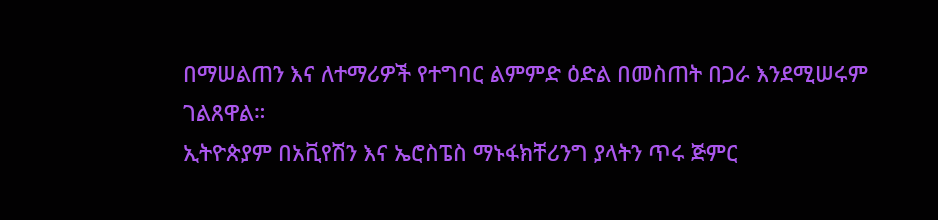በማሠልጠን እና ለተማሪዎች የተግባር ልምምድ ዕድል በመስጠት በጋራ እንደሚሠሩም ገልጸዋል።
ኢትዮጵያም በአቪየሽን እና ኤሮስፔስ ማኑፋክቸሪንግ ያላትን ጥሩ ጅምር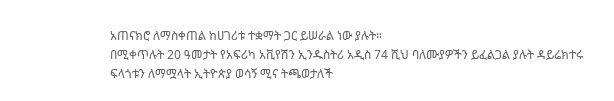አጠናክሮ ለማስቀጠል ከሀገሪቱ ተቋማት ጋር ይሠራል ነው ያሉት።
በሚቀጥሉት 20 ዓመታት የአፍሪካ አቪየሽን ኢንዱስትሪ አዲስ 74 ሺህ ባለሙያዎችን ይፈልጋል ያሉት ዳይሬክተሩ ፍላጎቱን ለማሟላት ኢትዮጵያ ወሳኝ ሚና ትጫወታለች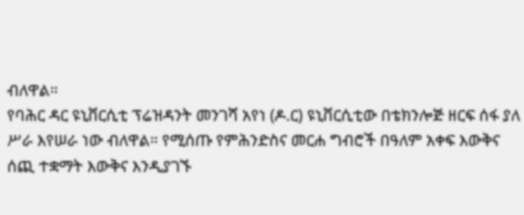ብለዋል።
የባሕር ዳር ዩኒቨርሲቲ ፕሬዝዳንት መንገሻ አየነ (ዶ.ር) ዩኒቨርሲቲው በቴክንሎጅ ዘርፍ ሰፋ ያለ ሥራ እየሠራ ነው ብለዋል። የሚሰጡ የምሕንድስና መርሐ ግብሮች በዓለም አቀፍ እውቅና ሰጪ ተቋማት እውቅና እንዲያገኙ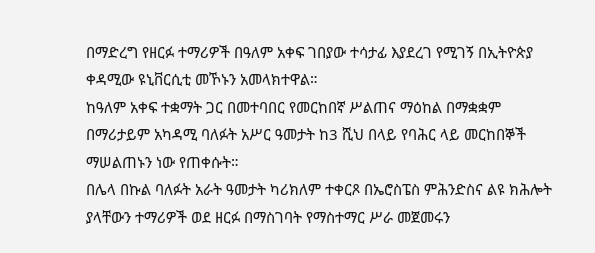በማድረግ የዘርፉ ተማሪዎች በዓለም አቀፍ ገበያው ተሳታፊ እያደረገ የሚገኝ በኢትዮጵያ ቀዳሚው ዩኒቨርሲቲ መኾኑን አመላክተዋል።
ከዓለም አቀፍ ተቋማት ጋር በመተባበር የመርከበኛ ሥልጠና ማዕከል በማቋቋም በማሪታይም አካዳሚ ባለፉት አሥር ዓመታት ከ3 ሺህ በላይ የባሕር ላይ መርከበኞች ማሠልጠኑን ነው የጠቀሱት።
በሌላ በኩል ባለፉት አራት ዓመታት ካሪክለም ተቀርጾ በኤሮስፔስ ምሕንድስና ልዩ ክሕሎት ያላቸውን ተማሪዎች ወደ ዘርፉ በማስገባት የማስተማር ሥራ መጀመሩን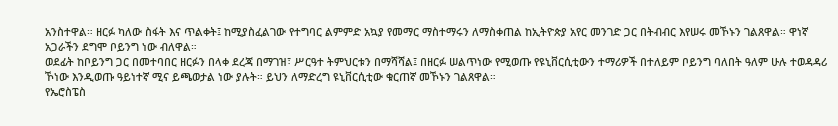አንስተዋል። ዘርፉ ካለው ስፋት እና ጥልቀት፤ ከሚያስፈልገው የተግባር ልምምድ አኳያ የመማር ማስተማሩን ለማስቀጠል ከኢትዮጵያ አየር መንገድ ጋር በትብብር እየሠሩ መኾኑን ገልጸዋል። ዋነኛ አጋራችን ደግሞ ቦይንግ ነው ብለዋል።
ወደፊት ከቦይንግ ጋር በመተባበር ዘርፉን በላቀ ደረጃ በማገዝ፣ ሥርዓተ ትምህርቱን በማሻሻል፤ በዘርፉ ሠልጥነው የሚወጡ የዩኒቨርሲቲውን ተማሪዎች በተለይም ቦይንግ ባለበት ዓለም ሁሉ ተወዳዳሪ ኾነው እንዲወጡ ዓይነተኛ ሚና ይጫወታል ነው ያሉት። ይህን ለማድረግ ዩኒቨርሲቲው ቁርጠኛ መኾኑን ገልጸዋል።
የኤሮስፔስ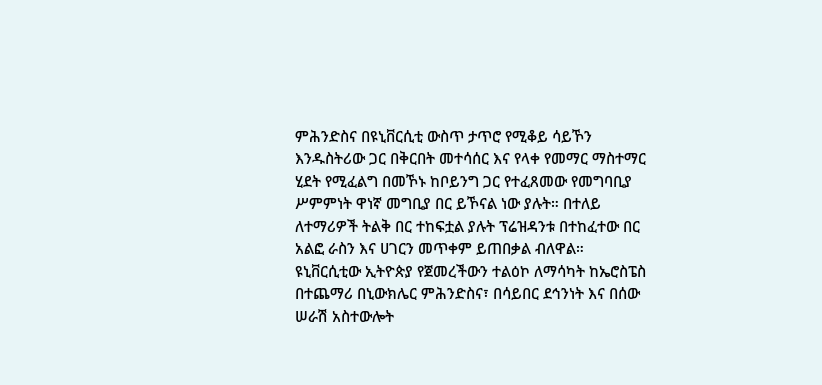ምሕንድስና በዩኒቨርሲቲ ውስጥ ታጥሮ የሚቆይ ሳይኾን እንዱስትሪው ጋር በቅርበት መተሳሰር እና የላቀ የመማር ማስተማር ሂደት የሚፈልግ በመኾኑ ከቦይንግ ጋር የተፈጸመው የመግባቢያ ሥምምነት ዋነኛ መግቢያ በር ይኾናል ነው ያሉት። በተለይ ለተማሪዎች ትልቅ በር ተከፍቷል ያሉት ፕሬዝዳንቱ በተከፈተው በር አልፎ ራስን እና ሀገርን መጥቀም ይጠበቃል ብለዋል።
ዩኒቨርሲቲው ኢትዮጵያ የጀመረችውን ተልዕኮ ለማሳካት ከኤሮስፔስ በተጨማሪ በኒውክሌር ምሕንድስና፣ በሳይበር ደኅንነት እና በሰው ሠራሽ አስተውሎት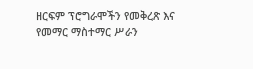ዘርፍም ፕሮግራሞችን የመቅረጽ እና የመማር ማስተማር ሥራን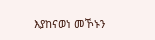እያከናወነ መኾኑን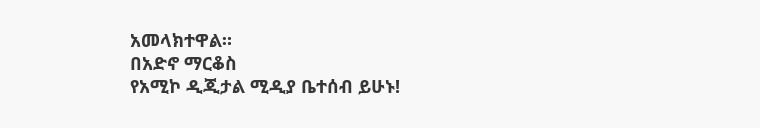አመላክተዋል።
በአድኖ ማርቆስ
የአሚኮ ዲጂታል ሚዲያ ቤተሰብ ይሁኑ!